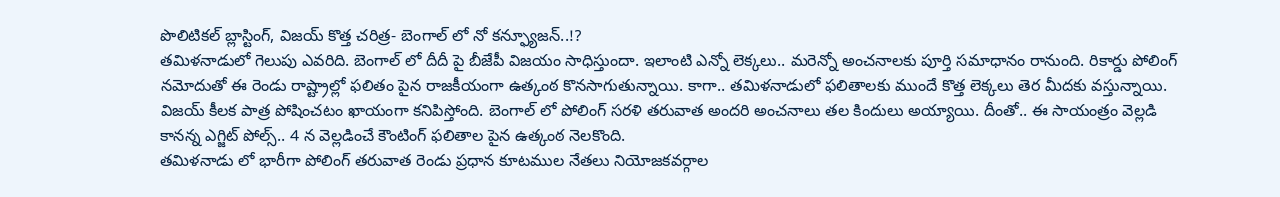పొలిటికల్ బ్లాస్టింగ్, విజయ్ కొత్త చరిత్ర- బెంగాల్ లో నో కన్ఫ్యూజన్..!?
తమిళనాడులో గెలుపు ఎవరిది. బెంగాల్ లో దీదీ పై బీజేపీ విజయం సాధిస్తుందా. ఇలాంటి ఎన్నో లెక్కలు.. మరెన్నో అంచనాలకు పూర్తి సమాధానం రానుంది. రికార్డు పోలింగ్ నమోదుతో ఈ రెండు రాష్ట్రాల్లో ఫలితం పైన రాజకీయంగా ఉత్కంఠ కొనసాగుతున్నాయి. కాగా.. తమిళనాడులో ఫలితాలకు ముందే కొత్త లెక్కలు తెర మీదకు వస్తున్నాయి. విజయ్ కీలక పాత్ర పోషించటం ఖాయంగా కనిపిస్తోంది. బెంగాల్ లో పోలింగ్ సరళి తరువాత అందరి అంచనాలు తల కిందులు అయ్యాయి. దీంతో.. ఈ సాయంత్రం వెల్లడి కానన్న ఎగ్జిట్ పోల్స్.. 4 న వెల్లడించే కౌంటింగ్ ఫలితాల పైన ఉత్కంఠ నెలకొంది.
తమిళనాడు లో భారీగా పోలింగ్ తరువాత రెండు ప్రధాన కూటముల నేతలు నియోజకవర్గాల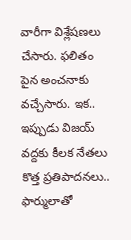వారీగా విశ్లేషణలు చేసారు. ఫలితం పైన అంచనాకు వచ్చేసారు. ఇక.. ఇప్పుడు విజయ్ వద్దకు కీలక నేతలు కొత్త ప్రతిపాదనలు.. ఫార్ములాతో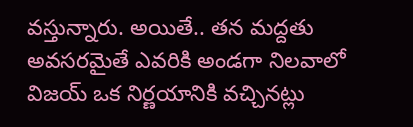వస్తున్నారు. అయితే.. తన మద్దతు అవసరమైతే ఎవరికి అండగా నిలవాలో విజయ్ ఒక నిర్ణయానికి వచ్చినట్లు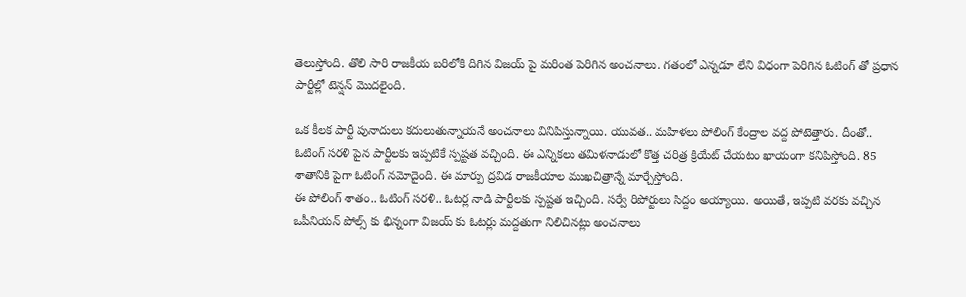తెలుస్తోంది. తొలి సారి రాజకీయ బరిలోకి దిగిన విజయ్ పై మరింత పెరిగిన అంచనాలు. గతంలో ఎన్నడూ లేని విధంగా పెరిగిన ఓటింగ్ తో ప్రధాన పార్టీల్లో టెన్షన్ మొదలైంది.

ఒక కీలక పార్టీ పునాదులు కదులుతున్నాయనే అంచనాలు వినిపిస్తున్నాయి. యువత.. మహిళలు పోలింగ్ కేంద్రాల వద్ద పోటెత్తారు. దీంతో.. ఓటింగ్ సరళి పైన పార్టీలకు ఇప్పటికే స్పష్టత వచ్చింది. ఈ ఎన్నికలు తమిళనాడులో కొత్త చరిత్ర క్రియేట్ చేయటం ఖాయంగా కనిపిస్తోంది. 85 శాతానికి పైగా ఓటింగ్ నమోదైంది. ఈ మార్పు ద్రవిడ రాజకీయాల ముఖచిత్రాన్నే మార్చేస్తోంది.
ఈ పోలింగ్ శాతం.. ఓటింగ్ సరళి.. ఓటర్ల నాడి పార్టీలకు స్పష్టత ఇచ్చింది. సర్వే రిపోర్టులు సిద్దం అయ్యాయి. అయితే, ఇప్పటి వరకు వచ్చిన ఒపీనియన్ పోల్స్ కు భిన్నంగా విజయ్ కు ఓటర్లు మద్దతుగా నిలిచినట్లు అంచనాలు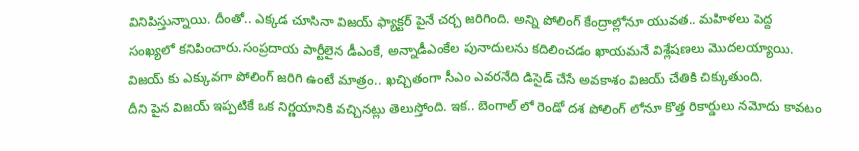వినిపిస్తున్నాయి. దీంతో.. ఎక్కడ చూసినా విజయ్ ఫ్యాక్టర్ పైనే చర్చ జరిగింది. అన్ని పోలింగ్ కేంద్రాల్లోనూ యువత.. మహిళలు పెద్ద సంఖ్యలో కనిపించారు.సంప్రదాయ పార్టీలైన డీఎంకే, అన్నాడీఎంకేల పునాదులను కదిలించడం ఖాయమనే విశ్లేషణలు మొదలయ్యాయి. విజయ్ కు ఎక్కువగా పోలింగ్ జరిగి ఉంటే మాత్రం.. ఖచ్చితంగా సీఎం ఎవరనేది డిసైడ్ చేసే అవకాశం విజయ్ చేతికి చిక్కుతుంది.
దీని పైన విజయ్ ఇప్పటికే ఒక నిర్ణయానికి వచ్చినట్లు తెలుస్తోంది. ఇక.. బెంగాల్ లో రెండో దశ పోలింగ్ లోనూ కొత్త రికార్డులు నమోదు కావటం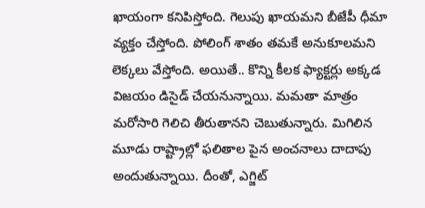ఖాయంగా కనిపిస్తోంది. గెలుపు ఖాయమని బీజేపీ ధీమా వ్యక్తం చేస్తోంది. పోలింగ్ శాతం తమకే అనుకూలమని లెక్కలు వేస్తోంది. అయితే.. కొన్ని కీలక ఫ్యాక్టర్లు అక్కడ విజయం డిసైడ్ చేయనున్నాయి. మమతా మాత్రం మరోసారి గెలిచి తీరుతానని చెబుతున్నారు. మిగిలిన మూడు రాష్ట్రాల్లో ఫలితాల పైన అంచనాలు దాదాపు అందుతున్నాయి. దీంతో, ఎగ్జిట్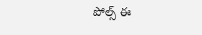పోల్స్ ఈ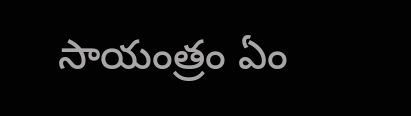సాయంత్రం ఏం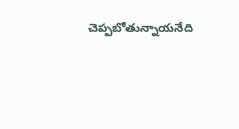చెప్పబోతున్నాయనేది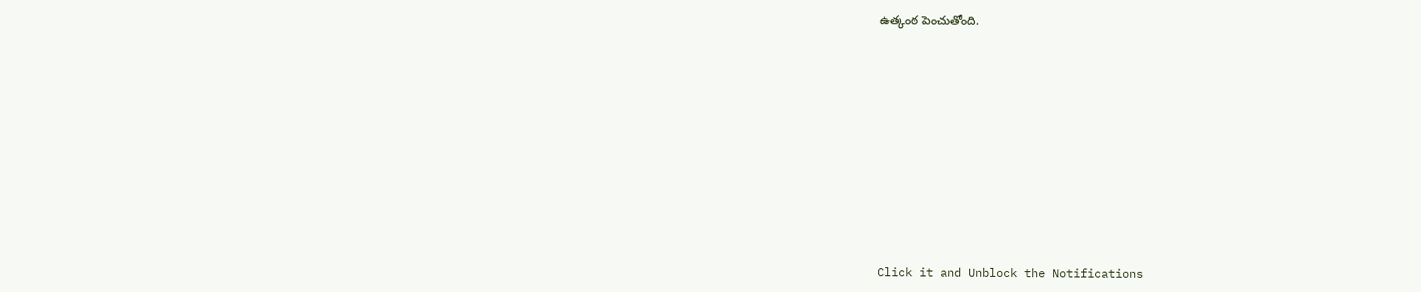ఉత్కంఠ పెంచుతోంది.












Click it and Unblock the Notifications